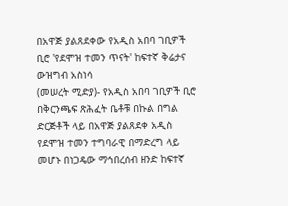በአዋጅ ያልጸደቀው የአዲስ አበባ ገቢዎች ቢሮ 'የደሞዝ ተመን ጥናት' ከፍተኛ ቅሬታና ውዝግብ አስነሳ
(መሠረት ሚድያ)- የአዲስ አበባ ገቢዎች ቢሮ በቅርንጫፍ ጽሕፈት ቤቶቹ በኩል በግል ድርጅቶች ላይ በአዋጅ ያልጸደቀ አዲስ የደሞዝ ተመን ተግባራዊ በማድረግ ላይ መሆኑ በነጋዴው ማኅበረሰብ ዘንድ ከፍተኛ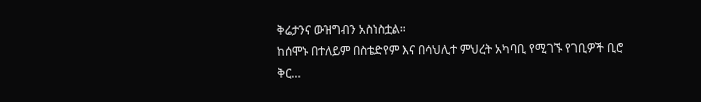ቅሬታንና ውዝግብን አስነስቷል።
ከሰሞኑ በተለይም በስቴድየም እና በሳህሊተ ምህረት አካባቢ የሚገኙ የገቢዎች ቢሮ ቅር…